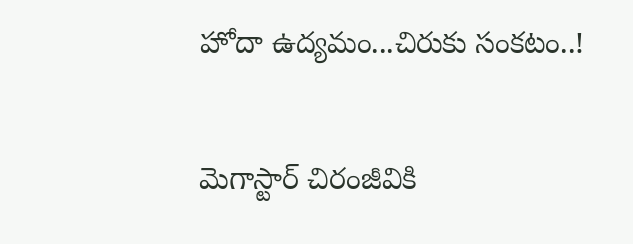హోదా ఉద్యమం...చిరుకు సంకటం..!

మెగాస్టార్ చిరంజీవికి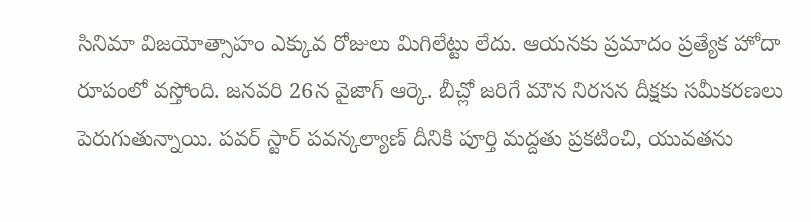సినిమా విజయోత్సాహం ఎక్కువ రోజులు మిగిలేట్టు లేదు. ఆయనకు ప్రమాదం ప్రత్యేక హోదా రూపంలో వస్తోంది. జనవరి 26న వైజాగ్ ఆర్కె. బీచ్లో జరిగే మౌన నిరసన దీక్షకు సమీకరణలు పెరుగుతున్నాయి. పవర్ స్టార్ పవన్కల్యాణ్ దీనికి పూర్తి మద్దతు ప్రకటించి, యువతను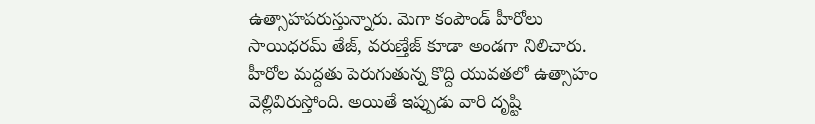ఉత్సాహపరుస్తున్నారు. మెగా కంపౌండ్ హీరోలు సాయిధరమ్ తేజ్, వరుణ్తేజ్ కూడా అండగా నిలిచారు. హీరోల మద్దతు పెరుగుతున్న కొద్ది యువతలో ఉత్సాహం వెల్లివిరుస్తోంది. అయితే ఇప్పుడు వారి దృష్టి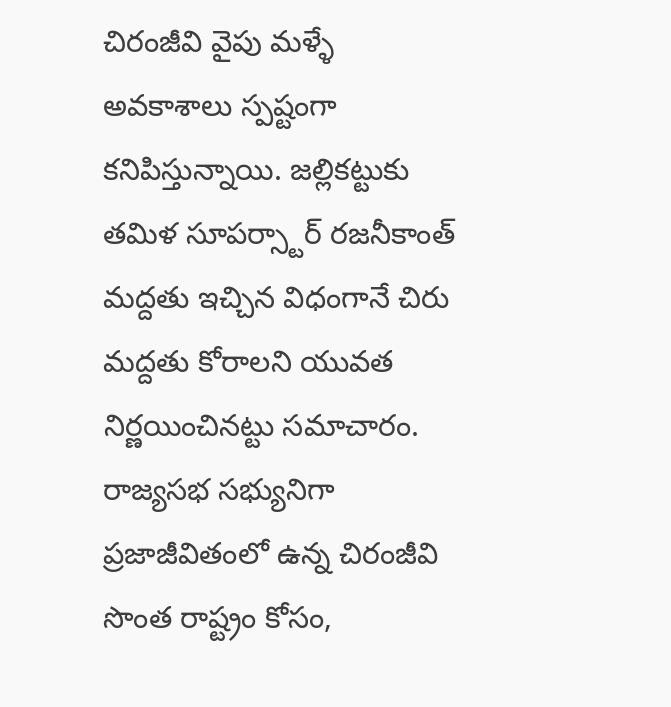చిరంజీవి వైపు మళ్ళే అవకాశాలు స్పష్టంగా కనిపిస్తున్నాయి. జల్లికట్టుకు తమిళ సూపర్స్టార్ రజనీకాంత్ మద్దతు ఇచ్చిన విధంగానే చిరు మద్దతు కోరాలని యువత నిర్ణయించినట్టు సమాచారం.
రాజ్యసభ సభ్యునిగా ప్రజాజీవితంలో ఉన్న చిరంజీవి సొంత రాష్ట్రం కోసం,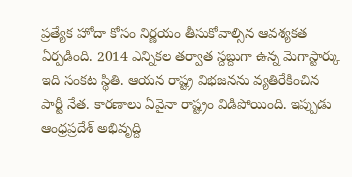ప్రత్యేక హోదా కోసం నిర్ణయం తీసుకోవాల్సిన ఆవశ్యకత ఏర్పడింది. 2014 ఎన్నికల తర్వాత స్దబ్దుగా ఉన్న మెగాస్టార్కు ఇది సంకట స్థితి. ఆయన రాష్ట్ర విభజనను వ్యతిరేకించిన పార్టీ నేత. కారణాలు ఏవైనా రాష్ట్రం విడిపోయింది. ఇప్పుడు ఆంధ్రప్రదేశ్ అభివృద్ది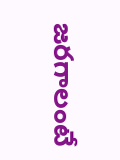జరగాలంటే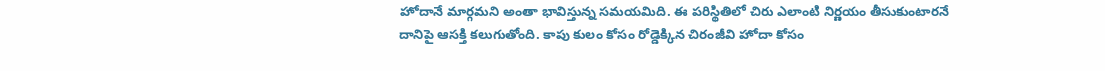హోదానే మార్గమని అంతా భావిస్తున్న సమయమిది. ఈ పరిస్థితిలో చిరు ఎలాంటి నిర్ణయం తీసుకుంటారనే దానిపై ఆసక్తి కలుగుతోంది. కాపు కులం కోసం రోడ్డెక్కిన చిరంజీవి హోదా కోసం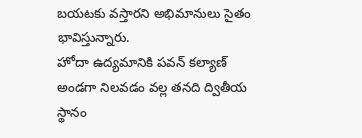బయటకు వస్తారని అభిమానులు సైతం భావిస్తున్నారు.
హోదా ఉద్యమానికి పవన్ కల్యాణ్ అండగా నిలవడం వల్ల తనది ద్వితీయ స్థానం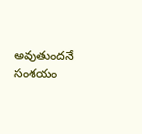అవుతుందనే సంశయం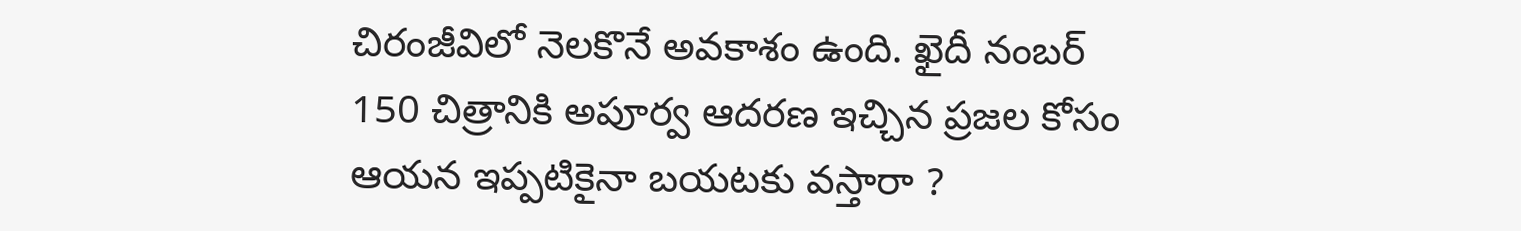చిరంజీవిలో నెలకొనే అవకాశం ఉంది. ఖైదీ నంబర్ 150 చిత్రానికి అపూర్వ ఆదరణ ఇచ్చిన ప్రజల కోసం ఆయన ఇప్పటికైనా బయటకు వస్తారా ?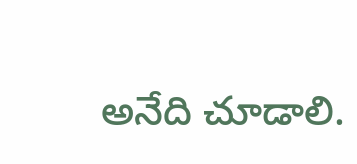అనేది చూడాలి.